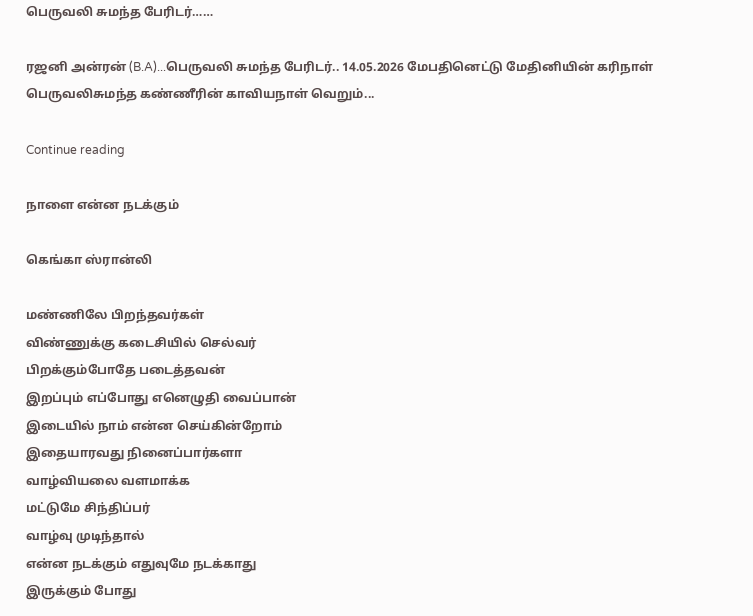பெருவலி சுமந்த பேரிடர்……

ரஜனி அன்ரன் (B.A)...பெருவலி சுமந்த பேரிடர்.. 14.05.2026 மேபதினெட்டு மேதினியின் கரிநாள் பெருவலிசுமந்த கண்ணீரின் காவியநாள் வெறும்...

Continue reading

நாளை என்ன நடக்கும்

கெங்கா ஸ்ரான்லி

மண்ணிலே பிறந்தவர்கள்
விண்ணுக்கு கடைசியில் செல்வர்
பிறக்கும்போதே படைத்தவன்
இறப்பும் எப்போது எனெழுதி வைப்பான்
இடையில் நாம் என்ன செய்கின்றோம்
இதையாரவது நினைப்பார்களா
வாழ்வியலை வளமாக்க
மட்டுமே சிந்திப்பர்
வாழ்வு முடிந்தால்
என்ன நடக்கும் எதுவுமே நடக்காது
இருக்கும் போது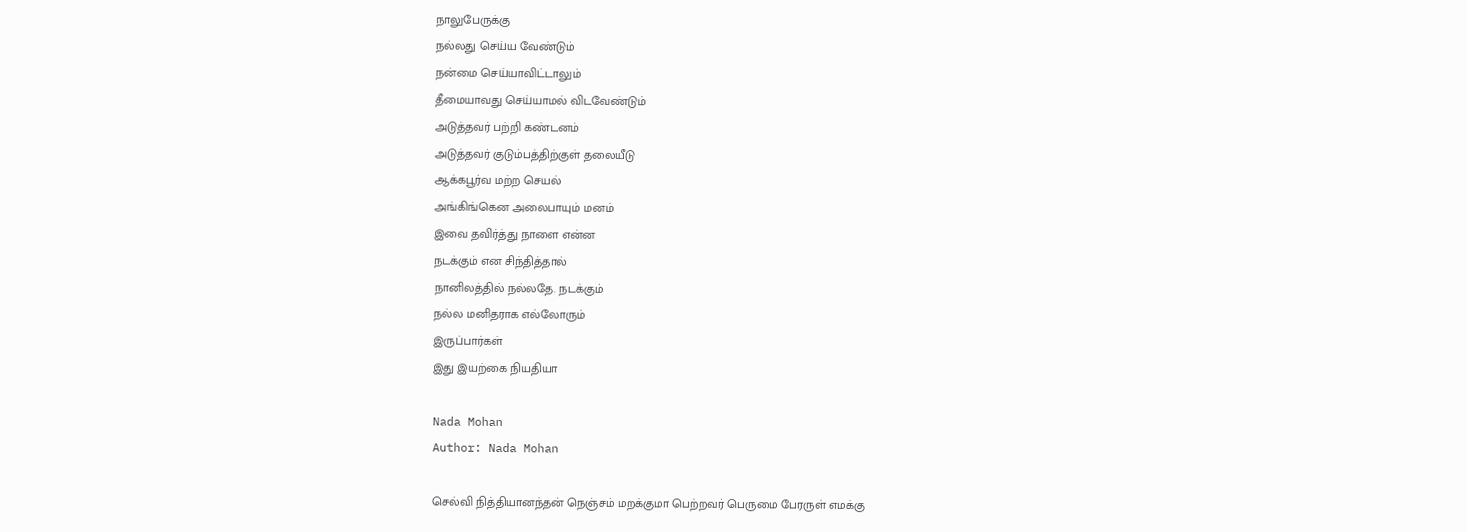நாலுபேருக்கு
நல்லது செய்ய வேண்டும்
நன்மை செய்யாவிட்டாலும்
தீமையாவது செய்யாமல் விடவேண்டும்
அடுத்தவர் பற்றி கண்டனம்
அடுத்தவர் குடும்பத்திற்குள் தலையீடு
ஆக்கபூர்வ மற்ற செயல்
அங்கிங்கென அலைபாயும் மனம்
இவை தவிர்த்து நாளை என்ன
நடக்கும் என சிந்தித்தால்
நானிலத்தில் நல்லதே. நடக்கும்
நல்ல மனிதராக எல்லோரும்
இருப்பார்கள்
இது இயற்கை நியதியா

Nada Mohan
Author: Nada Mohan

செல்வி நித்தியானந்தன் நெஞ்சம் மறக்குமா பெற்றவர் பெருமை பேரருள் எமக்கு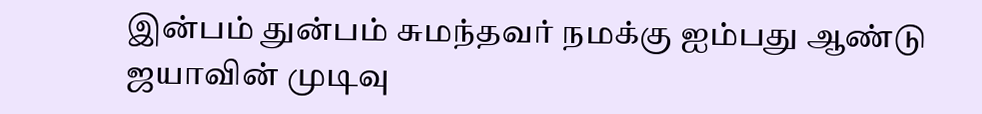இன்பம் துன்பம் சுமந்தவர் நமக்கு ஐம்பது ஆண்டு ஜயாவின் முடிவு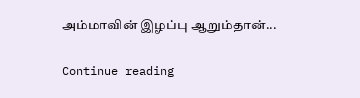அம்மாவின் இழப்பு ஆறும்தான்...

Continue reading